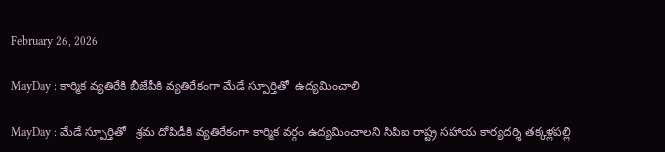February 26, 2026

MayDay : కార్మిక వ్యతిరేకి బీజేపీకి వ్యతిరేకంగా మేడే స్పూర్తితో  ఉద్యమించాలి

MayDay : మేడే స్పూర్తితో   శ్రమ దోపిడీకి వ్యతిరేకంగా కార్మిక వర్గం ఉద్యమించాలని సిపిఐ రాష్ట్ర సహాయ కార్యదర్శి తక్కళ్లపల్లి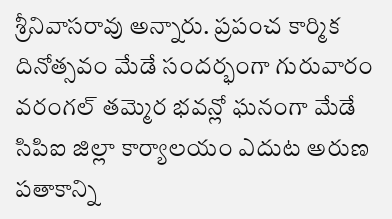శ్రీనివాసరావు అన్నారు. ప్రపంచ కార్మిక దినోత్సవం మేడే సందర్భంగా గురువారం వరంగల్ తమ్మెర భవన్లో ఘనంగా మేడే సిపిఐ జిల్లా కార్యాలయం ఎదుట అరుణ పతాకాన్ని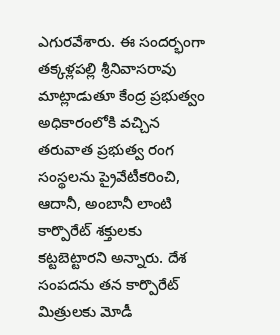ఎగురవేశారు. ఈ సందర్భంగా తక్కళ్లపల్లి శ్రీనివాసరావు మాట్లాడుతూ కేంద్ర ప్రభుత్వం అధికారంలోకి వచ్చిన తరువాత ప్రభుత్వ రంగ సంస్థలను ప్రైవేటీకరించి, ఆదానీ, అంబానీ లాంటి కార్పొరేట్ శక్తులకు కట్టబెట్టారని అన్నారు. దేశ సంపదను తన కార్పొరేట్ మిత్రులకు మోడీ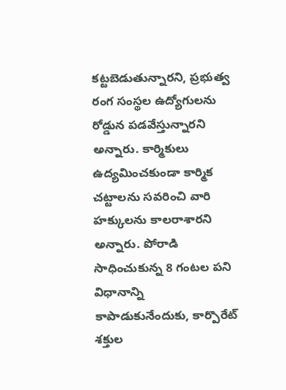కట్టబెడుతున్నారని, ప్రభుత్వ రంగ సంస్థల ఉద్యోగులను రోడ్డున పడవేస్తున్నారని అన్నారు. కార్మికులు ఉద్యమించకుండా కార్మిక చట్టాలను సవరించి వారి హక్కులను కాలరాశారని అన్నారు. పోరాడి సాధించుకున్న 8 గంటల పని విధానాన్ని కాపాడుకునేందుకు, కార్పొరేట్ శక్తుల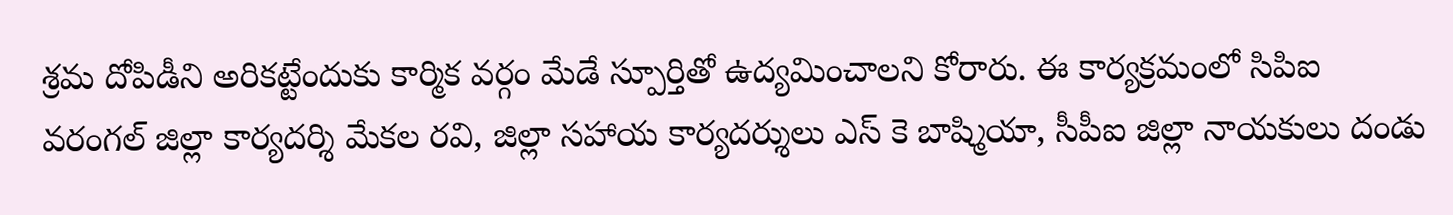శ్రమ దోపిడీని అరికట్టేందుకు కార్మిక వర్గం మేడే స్పూర్తితో ఉద్యమించాలని కోరారు. ఈ కార్యక్రమంలో సిపిఐ వరంగల్ జిల్లా కార్యదర్శి మేకల రవి, జిల్లా సహాయ కార్యదర్శులు ఎస్ కె బాష్మియా, సీపీఐ జిల్లా నాయకులు దండు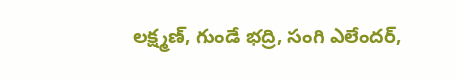లక్ష్మణ్, గుండే భద్రి, సంగి ఎలేందర్,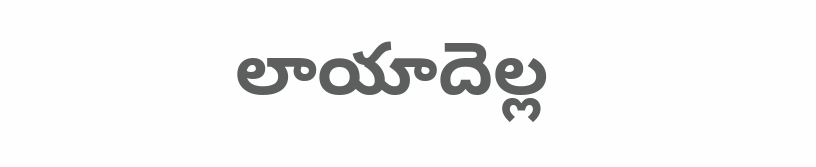లాయాదెల్ల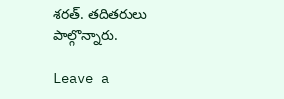శరత్. తదితరులు పాల్గొన్నారు.

Leave a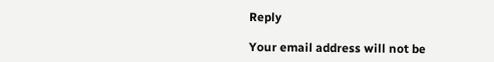Reply

Your email address will not be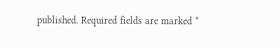published. Required fields are marked *